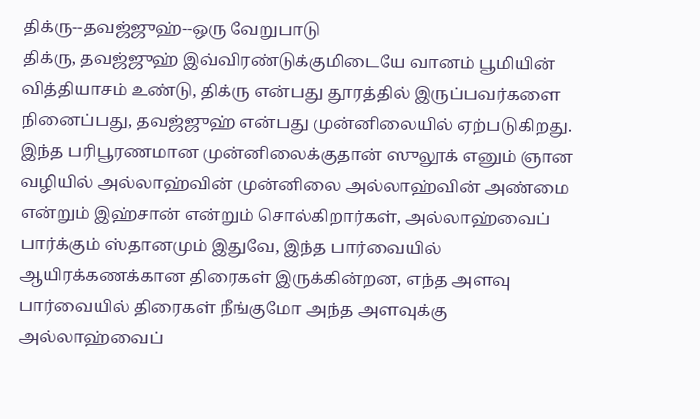திக்ரு--தவஜ்ஜுஹ்--ஒரு வேறுபாடு
திக்ரு, தவஜ்ஜுஹ் இவ்விரண்டுக்குமிடையே வானம் பூமியின் வித்தியாசம் உண்டு, திக்ரு என்பது தூரத்தில் இருப்பவர்களை நினைப்பது, தவஜ்ஜுஹ் என்பது முன்னிலையில் ஏற்படுகிறது. இந்த பரிபூரணமான முன்னிலைக்குதான் ஸுலூக் எனும் ஞான வழியில் அல்லாஹ்வின் முன்னிலை அல்லாஹ்வின் அண்மை என்றும் இஹ்சான் என்றும் சொல்கிறார்கள், அல்லாஹ்வைப் பார்க்கும் ஸ்தானமும் இதுவே, இந்த பார்வையில் ஆயிரக்கணக்கான திரைகள் இருக்கின்றன, எந்த அளவு பார்வையில் திரைகள் நீங்குமோ அந்த அளவுக்கு அல்லாஹ்வைப்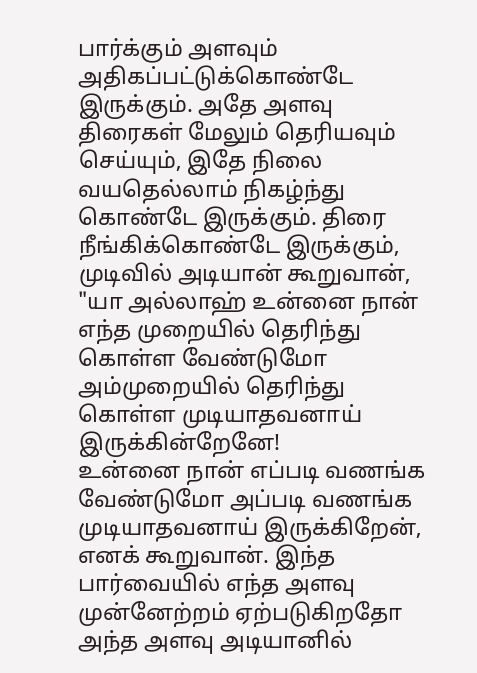பார்க்கும் அளவும் அதிகப்பட்டுக்கொண்டே இருக்கும். அதே அளவு திரைகள் மேலும் தெரியவும் செய்யும், இதே நிலை வயதெல்லாம் நிகழ்ந்து கொண்டே இருக்கும். திரை நீங்கிக்கொண்டே இருக்கும், முடிவில் அடியான் கூறுவான், "யா அல்லாஹ் உன்னை நான் எந்த முறையில் தெரிந்து கொள்ள வேண்டுமோ அம்முறையில் தெரிந்து கொள்ள முடியாதவனாய் இருக்கின்றேனே!
உன்னை நான் எப்படி வணங்க வேண்டுமோ அப்படி வணங்க முடியாதவனாய் இருக்கிறேன், எனக் கூறுவான். இந்த பார்வையில் எந்த அளவு முன்னேற்றம் ஏற்படுகிறதோ அந்த அளவு அடியானில்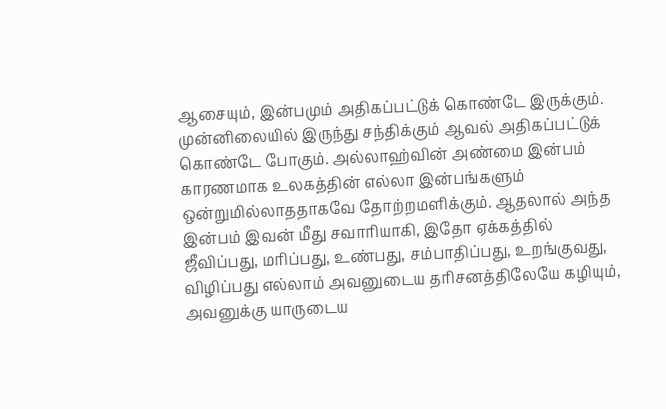ஆசையும், இன்பமும் அதிகப்பட்டுக் கொண்டே இருக்கும். முன்னிலையில் இருந்து சந்திக்கும் ஆவல் அதிகப்பட்டுக் கொண்டே போகும். அல்லாஹ்வின் அண்மை இன்பம் காரணமாக உலகத்தின் எல்லா இன்பங்களும் ஒன்றுமில்லாததாகவே தோற்றமளிக்கும். ஆதலால் அந்த இன்பம் இவன் மீது சவாரியாகி, இதோ ஏக்கத்தில் ஜீவிப்பது, மரிப்பது, உண்பது, சம்பாதிப்பது, உறங்குவது, விழிப்பது எல்லாம் அவனுடைய தரிசனத்திலேயே கழியும், அவனுக்கு யாருடைய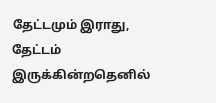தேட்டமும் இராது, தேட்டம் இருக்கின்றதெனில்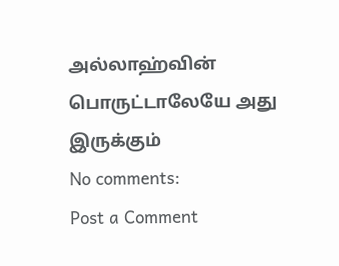அல்லாஹ்வின் பொருட்டாலேயே அது இருக்கும்
No comments:
Post a Comment